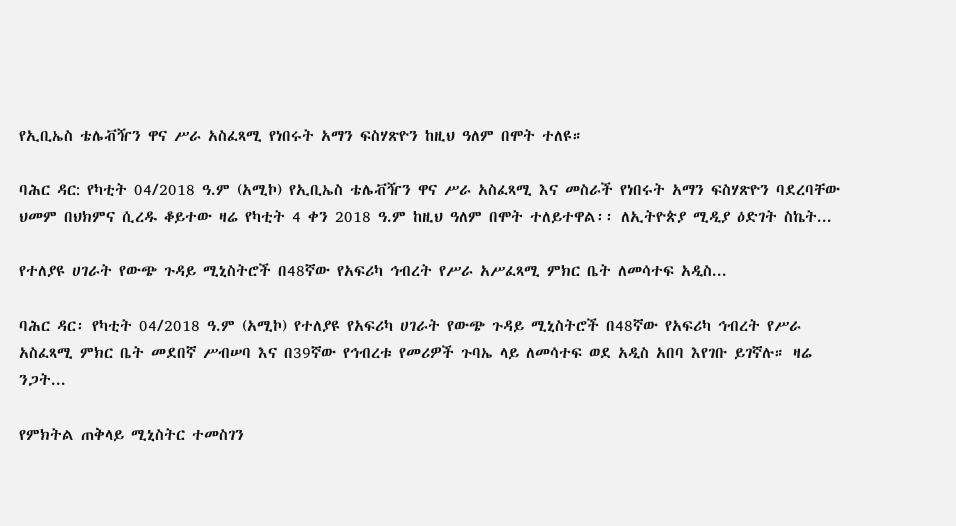የኢቢኤስ ቴሌቭዥን ዋና ሥራ አስፈጻሚ የነበሩት አማን ፍስሃጽዮን ከዚህ ዓለም በሞት ተለዩ።

ባሕር ዳር: የካቲት 04/2018 ዓ.ም (አሚኮ) የኢቢኤስ ቴሌቭዥን ዋና ሥራ አስፈጻሚ እና መስራች የነበሩት አማን ፍስሃጽዮን ባደረባቸው ህመም በህክምና ሲረዱ ቆይተው ዛሬ የካቲት 4 ቀን 2018 ዓ.ም ከዚህ ዓለም በሞት ተለይተዋል፡፡ ለኢትዮጵያ ሚዲያ ዕድገት ስኬት...

የተለያዩ ሀገራት የውጭ ጉዳይ ሚኒስትሮች በ48ኛው የአፍሪካ ኅብረት የሥራ አሥፈጻሚ ምክር ቤት ለመሳተፍ አዲስ...

ባሕር ዳር፡ የካቲት 04/2018 ዓ.ም (አሚኮ) የተለያዩ የአፍሪካ ሀገራት የውጭ ጉዳይ ሚኒስትሮች በ48ኛው የአፍሪካ ኅብረት የሥራ አስፈጻሚ ምክር ቤት መደበኛ ሥብሠባ እና በ39ኛው የኅብረቱ የመሪዎች ጉባኤ ላይ ለመሳተፍ ወደ አዲስ አበባ እየገቡ ይገኛሉ። ዛሬ ንጋት...

የምክትል ጠቅላይ ሚኒስትር ተመስገን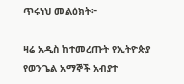ጥሩነህ መልዕክት፦

ዛሬ አዲስ ከተመረጡት የኢትዮጵያ የወንጌል አማኞች አብያተ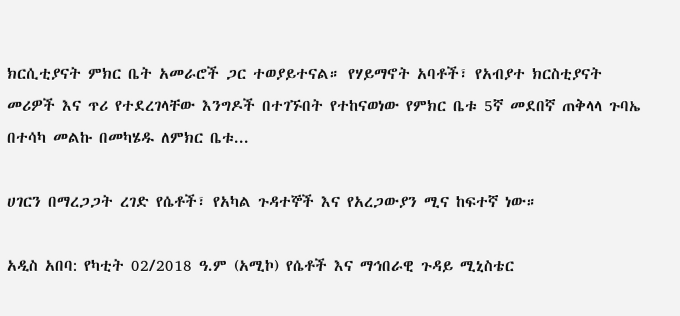ክርሲቲያናት ምክር ቤት አመራሮች ጋር ተወያይተናል። የሃይማኖት አባቶች፣ የአብያተ ክርስቲያናት መሪዎች እና ጥሪ የተደረገላቸው እንግዶች በተገኙበት የተከናወነው የምክር ቤቱ 5ኛ መደበኛ ጠቅላላ ጉባኤ በተሳካ መልኩ በመካሄዱ ለምክር ቤቱ...

ሀገርን በማረጋጋት ረገድ የሴቶች፣ የአካል ጉዳተኞች እና የአረጋውያን ሚና ከፍተኛ ነው።

አዲስ አበባ: የካቲት 02/2018 ዓ.ም (አሚኮ) የሴቶች እና ማኅበራዊ ጉዳይ ሚኒስቴር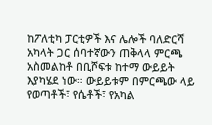ከፖለቲካ ፓርቲዎች እና ሌሎች ባለድርሻ አካላት ጋር ሰባተኛውን ጠቅላላ ምርጫ አስመልከቶ በቢሾፍቱ ከተማ ውይይት እያካሄደ ነው። ውይይቱም በምርጫው ላይ የወጣቶች፣ የሴቶች፣ የአካል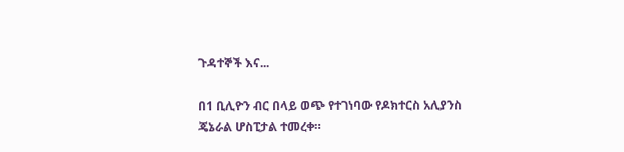ጉዳተኞች እና...

በ1 ቢሊዮን ብር በላይ ወጭ የተገነባው የዶክተርስ አሊያንስ ጄኔራል ሆስፒታል ተመረቀ።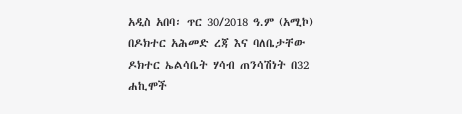አዲስ አበባ፡ ጥር 30/2018 ዓ.ም (አሚኮ) በዶክተር አሕመድ ረጃ እና ባለቤታቸው ዶክተር ኤልሳቤት ሃሳብ ጠንሳሽነት በ32 ሐኪሞች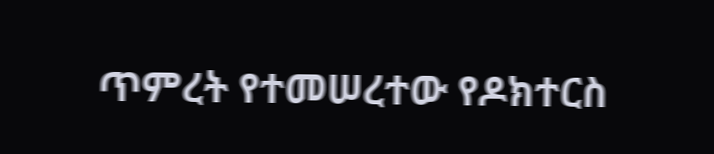ጥምረት የተመሠረተው የዶክተርስ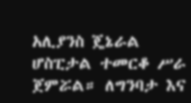አሊያንስ ጄኔራል ሆስፒታል ተመርቆ ሥራ ጀምሯል። ለግንባታ እና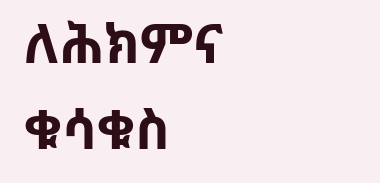ለሕክምና ቁሳቁስ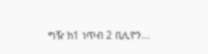ግዥ ከ1 ነጥብ 2 ቢሊዮን...